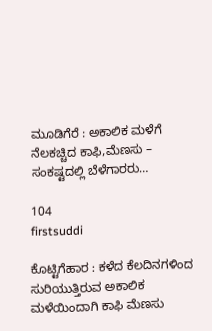ಮೂಡಿಗೆರೆ : ಅಕಾಲಿಕ ಮಳೆಗೆ ನೆಲಕಚ್ಚಿದ ಕಾಫಿ,ಮೆಣಸು – ಸಂಕಷ್ಟದಲ್ಲಿ ಬೆಳೆಗಾರರು…

104
firstsuddi

ಕೊಟ್ಟಿಗೆಹಾರ : ಕಳೆದ ಕೆಲದಿನಗಳಿಂದ ಸುರಿಯುತ್ತಿರುವ ಅಕಾಲಿಕ ಮಳೆಯಿಂದಾಗಿ ಕಾಫಿ ಮೆಣಸು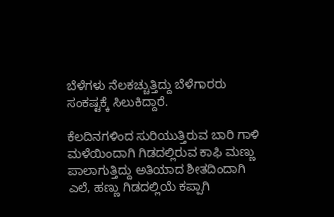ಬೆಳೆಗಳು ನೆಲಕಚ್ಚುತ್ತಿದ್ದು ಬೆಳೆಗಾರರು ಸಂಕಷ್ಟಕ್ಕೆ ಸಿಲುಕಿದ್ದಾರೆ.

ಕೆಲದಿನಗಳಿಂದ ಸುರಿಯುತ್ತಿರುವ ಬಾರಿ ಗಾಳಿ ಮಳೆಯಿಂದಾಗಿ ಗಿಡದಲ್ಲಿರುವ ಕಾಫಿ ಮಣ್ಣು ಪಾಲಾಗುತ್ತಿದ್ದು ಅತಿಯಾದ ಶೀತದಿಂದಾಗಿ ಎಲೆ, ಹಣ್ಣು ಗಿಡದಲ್ಲಿಯೆ ಕಪ್ಪಾಗಿ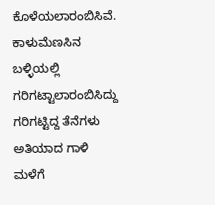ಕೊಳೆಯಲಾರಂಬಿಸಿವೆ. ಕಾಳುಮೆಣಸಿನ ಬಳ್ಳಿಯಲ್ಲಿ ಗರಿಗಟ್ಟಾಲಾರಂಬಿಸಿದ್ದು ಗರಿಗಟ್ಟಿದ್ದ ತೆನೆಗಳು ಅತಿಯಾದ ಗಾಳಿ ಮಳೆಗೆ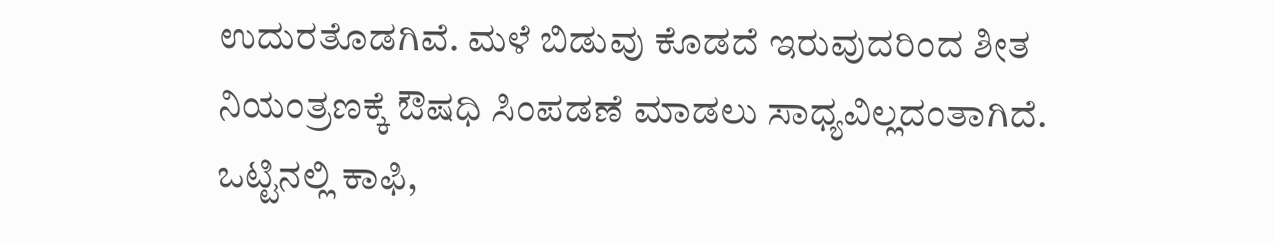ಉದುರತೊಡಗಿವೆ. ಮಳೆ ಬಿಡುವು ಕೊಡದೆ ಇರುವುದರಿಂದ ಶೀತ ನಿಯಂತ್ರಣಕ್ಕೆ ಔಷಧಿ ಸಿಂಪಡಣೆ ಮಾಡಲು ಸಾಧ್ಯವಿಲ್ಲದಂತಾಗಿದೆ. ಒಟ್ಟಿನಲ್ಲಿ ಕಾಫಿ,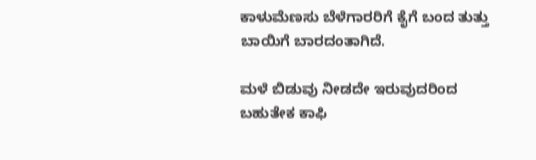ಕಾಳುಮೆಣಸು ಬೆಳೆಗಾರರಿಗೆ ಕೈಗೆ ಬಂದ ತುತ್ತು ಬಾಯಿಗೆ ಬಾರದಂತಾಗಿದೆ.

ಮಳೆ ಬಿಡುವು ನೀಡದೇ ಇರುವುದರಿಂದ ಬಹುತೇಕ ಕಾಫಿ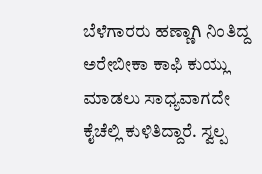ಬೆಳೆಗಾರರು ಹಣ್ಣಾಗಿ ನಿಂತಿದ್ದ ಅರೇಬೀಕಾ ಕಾಫಿ ಕುಯ್ಲು ಮಾಡಲು ಸಾಧ್ಯವಾಗದೇ ಕೈಚೆಲ್ಲಿ ಕುಳಿತಿದ್ದಾರೆ. ಸ್ವಲ್ಪ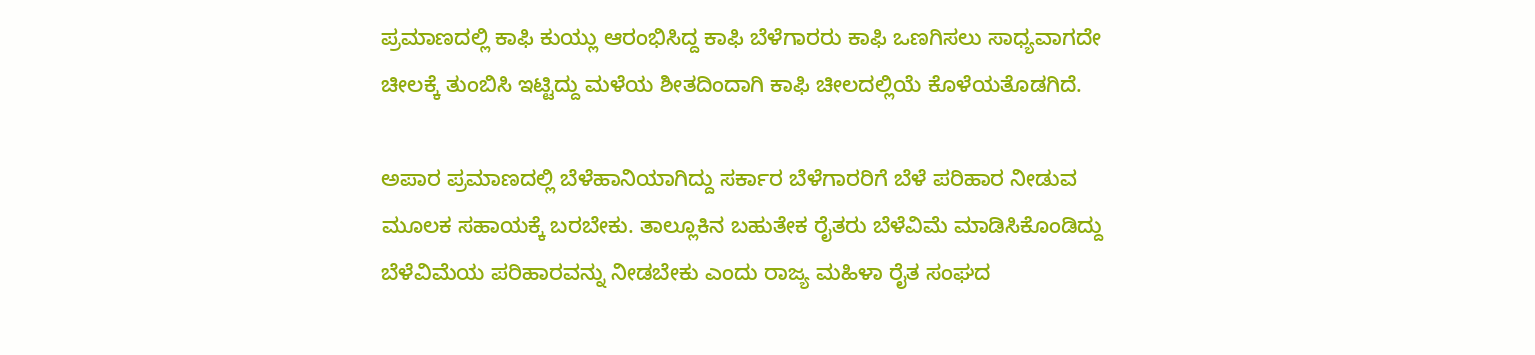ಪ್ರಮಾಣದಲ್ಲಿ ಕಾಫಿ ಕುಯ್ಲು ಆರಂಭಿಸಿದ್ದ ಕಾಫಿ ಬೆಳೆಗಾರರು ಕಾಫಿ ಒಣಗಿಸಲು ಸಾಧ್ಯವಾಗದೇ ಚೀಲಕ್ಕೆ ತುಂಬಿಸಿ ಇಟ್ಟಿದ್ದು ಮಳೆಯ ಶೀತದಿಂದಾಗಿ ಕಾಫಿ ಚೀಲದಲ್ಲಿಯೆ ಕೊಳೆಯತೊಡಗಿದೆ.

ಅಪಾರ ಪ್ರಮಾಣದಲ್ಲಿ ಬೆಳೆಹಾನಿಯಾಗಿದ್ದು ಸರ್ಕಾರ ಬೆಳೆಗಾರರಿಗೆ ಬೆಳೆ ಪರಿಹಾರ ನೀಡುವ ಮೂಲಕ ಸಹಾಯಕ್ಕೆ ಬರಬೇಕು. ತಾಲ್ಲೂಕಿನ ಬಹುತೇಕ ರೈತರು ಬೆಳೆವಿಮೆ ಮಾಡಿಸಿಕೊಂಡಿದ್ದು ಬೆಳೆವಿಮೆಯ ಪರಿಹಾರವನ್ನು ನೀಡಬೇಕು ಎಂದು ರಾಜ್ಯ ಮಹಿಳಾ ರೈತ ಸಂಘದ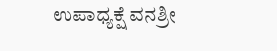ಉಪಾಧ್ಯಕ್ಷೆ ವನಶ್ರೀ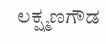ಲಕ್ಷ್ಮಣಗೌಡ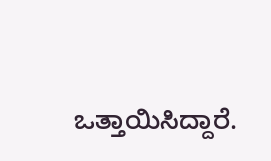ಒತ್ತಾಯಿಸಿದ್ದಾರೆ.